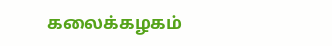கலைக்கழகம்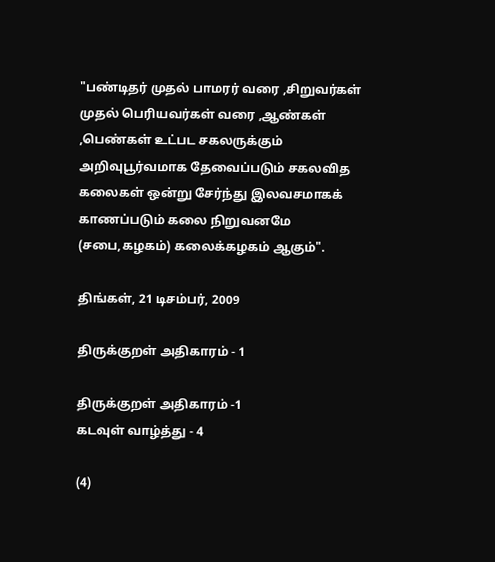"பண்டிதர் முதல் பாமரர் வரை ,சிறுவர்கள் முதல் பெரியவர்கள் வரை ,ஆண்கள் ,பெண்கள் உட்பட சகலருக்கும் அறிவுபூர்வமாக தேவைப்படும் சகலவித கலைகள் ஒன்று சேர்ந்து இலவசமாகக் காணப்படும் கலை நிறுவனமே (சபை,கழகம்) கலைக்கழகம் ஆகும்".

திங்கள், 21 டிசம்பர், 2009

திருக்குறள் அதிகாரம் - 1

திருக்குறள் அதிகாரம் -1
கடவுள் வாழ்த்து - 4

(4)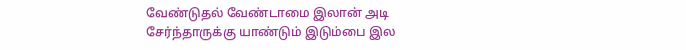வேண்டுதல் வேண்டாமை இலான் அடி
சேர்ந்தாருக்கு யாண்டும் இடும்பை இல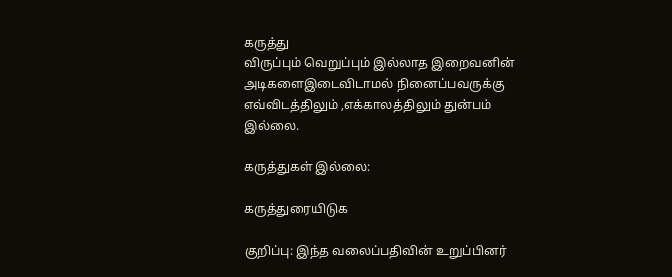கருத்து
விருப்பும் வெறுப்பும் இல்லாத இறைவனின்
அடிகளைஇடைவிடாமல் நினைப்பவருக்கு
எவ்விடத்திலும் ,எக்காலத்திலும் துன்பம்
இல்லை.

கருத்துகள் இல்லை:

கருத்துரையிடுக

குறிப்பு: இந்த வலைப்பதிவின் உறுப்பினர்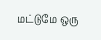மட்டுமே ஒரு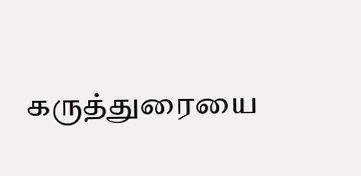கருத்துரையை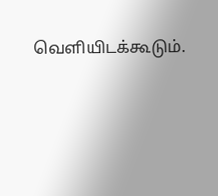வெளியிடக்கூடும்.